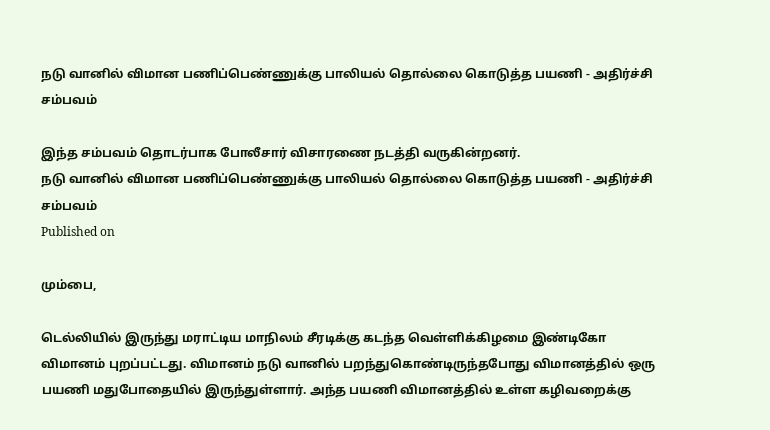நடு வானில் விமான பணிப்பெண்ணுக்கு பாலியல் தொல்லை கொடுத்த பயணி - அதிர்ச்சி சம்பவம்

இந்த சம்பவம் தொடர்பாக போலீசார் விசாரணை நடத்தி வருகின்றனர்.
நடு வானில் விமான பணிப்பெண்ணுக்கு பாலியல் தொல்லை கொடுத்த பயணி - அதிர்ச்சி சம்பவம்
Published on

மும்பை,

டெல்லியில் இருந்து மராட்டிய மாநிலம் சீரடிக்கு கடந்த வெள்ளிக்கிழமை இண்டிகோ விமானம் புறப்பட்டது. விமானம் நடு வானில் பறந்துகொண்டிருந்தபோது விமானத்தில் ஒரு பயணி மதுபோதையில் இருந்துள்ளார். அந்த பயணி விமானத்தில் உள்ள கழிவறைக்கு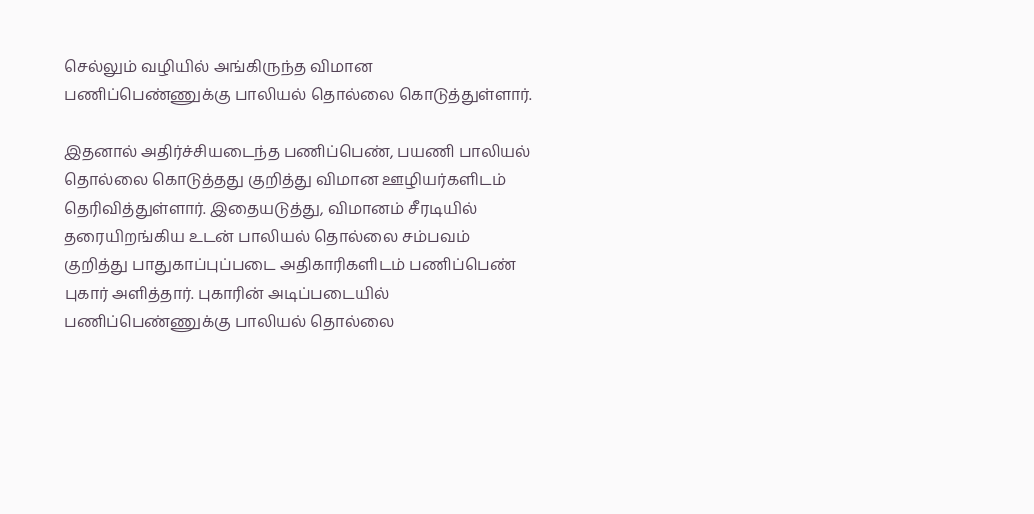செல்லும் வழியில் அங்கிருந்த விமான பணிப்பெண்ணுக்கு பாலியல் தொல்லை கொடுத்துள்ளார்.

இதனால் அதிர்ச்சியடைந்த பணிப்பெண், பயணி பாலியல் தொல்லை கொடுத்தது குறித்து விமான ஊழியர்களிடம் தெரிவித்துள்ளார். இதையடுத்து, விமானம் சீரடியில் தரையிறங்கிய உடன் பாலியல் தொல்லை சம்பவம் குறித்து பாதுகாப்புப்படை அதிகாரிகளிடம் பணிப்பெண் புகார் அளித்தார். புகாரின் அடிப்படையில் பணிப்பெண்ணுக்கு பாலியல் தொல்லை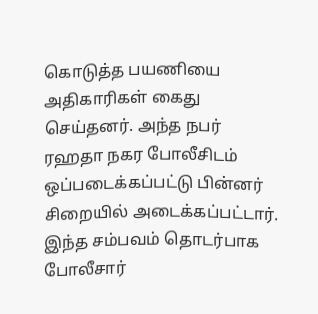கொடுத்த பயணியை அதிகாரிகள் கைது செய்தனர். அந்த நபர் ரஹதா நகர போலீசிடம் ஒப்படைக்கப்பட்டு பின்னர் சிறையில் அடைக்கப்பட்டார். இந்த சம்பவம் தொடர்பாக போலீசார்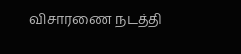விசாரணை நடத்தி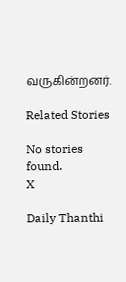வருகின்றனர்.

Related Stories

No stories found.
X

Daily Thanthi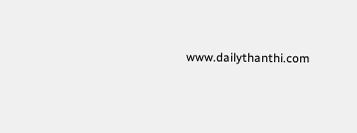www.dailythanthi.com